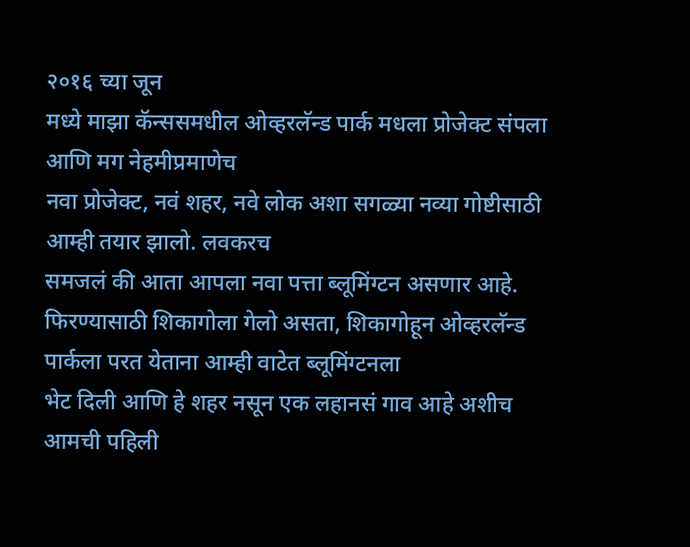२०१६ च्या जून
मध्ये माझा कॅन्ससमधील ओव्हरलॅन्ड पार्क मधला प्रोजेक्ट संपला आणि मग नेहमीप्रमाणेच
नवा प्रोजेक्ट, नवं शहर, नवे लोक अशा सगळ्या नव्या गोष्टीसाठी आम्ही तयार झालो. लवकरच
समजलं की आता आपला नवा पत्ता ब्लूमिंग्टन असणार आहे. फिरण्यासाठी शिकागोला गेलो असता, शिकागोहून ओव्हरलॅन्ड पार्कला परत येताना आम्ही वाटेत ब्लूमिंग्टनला
भेट दिली आणि हे शहर नसून एक लहानसं गाव आहे अशीच आमची पहिली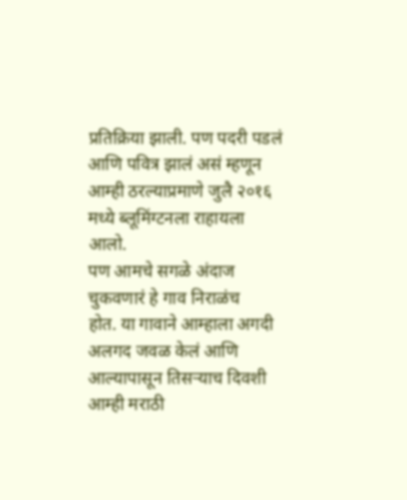प्रतिक्रिया झाली. पण पदरी पडलं
आणि पवित्र झालं असं म्हणून आम्ही ठरल्याप्रमाणे जुलै २०१६ मध्ये ब्लूमिंग्टनला राहायला
आलो.
पण आमचे सगळे अंदाज चुकवणारं हे गाव निराळंच
होत. या गावाने आम्हाला अगदी अलगद जवळ केलं आणि आल्यापासून तिसऱ्याच दिवशी आम्ही मराठी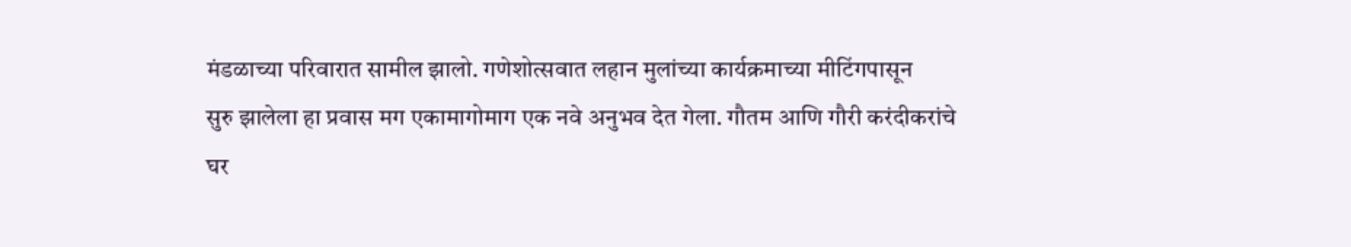मंडळाच्या परिवारात सामील झालो. गणेशोत्सवात लहान मुलांच्या कार्यक्रमाच्या मीटिंगपासून
सुरु झालेला हा प्रवास मग एकामागोमाग एक नवे अनुभव देत गेला. गौतम आणि गौरी करंदीकरांचे
घर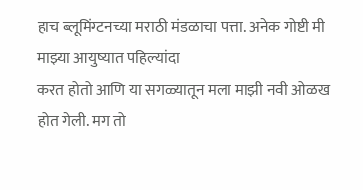हाच ब्लूमिंग्टनच्या मराठी मंडळाचा पत्ता. अनेक गोष्टी मी माझ्या आयुष्यात पहिल्यांदा
करत होतो आणि या सगळ्यातून मला माझी नवी ओळख होत गेली. मग तो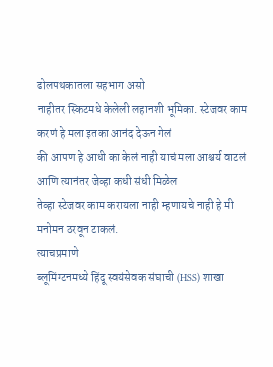ढोलपथकातला सहभाग असो
नाहीतर स्किटमधे केलेली लहानशी भूमिका. स्टेजवर काम करणं हे मला इतका आनंद देऊन गेलं
की आपण हे आधी का केलं नाही याचं मला आश्चर्य वाटलं आणि त्यानंतर जेव्हा कधी संधी मिळेल
तेव्हा स्टेजवर काम करायला नाही म्हणायचे नाही हे मी मनोमन ठरवून टाकलं.
त्याचप्रमाणे
ब्लूमिंग्टनमध्ये हिंदू स्वयंसेवक संघाची (HSS) शाखा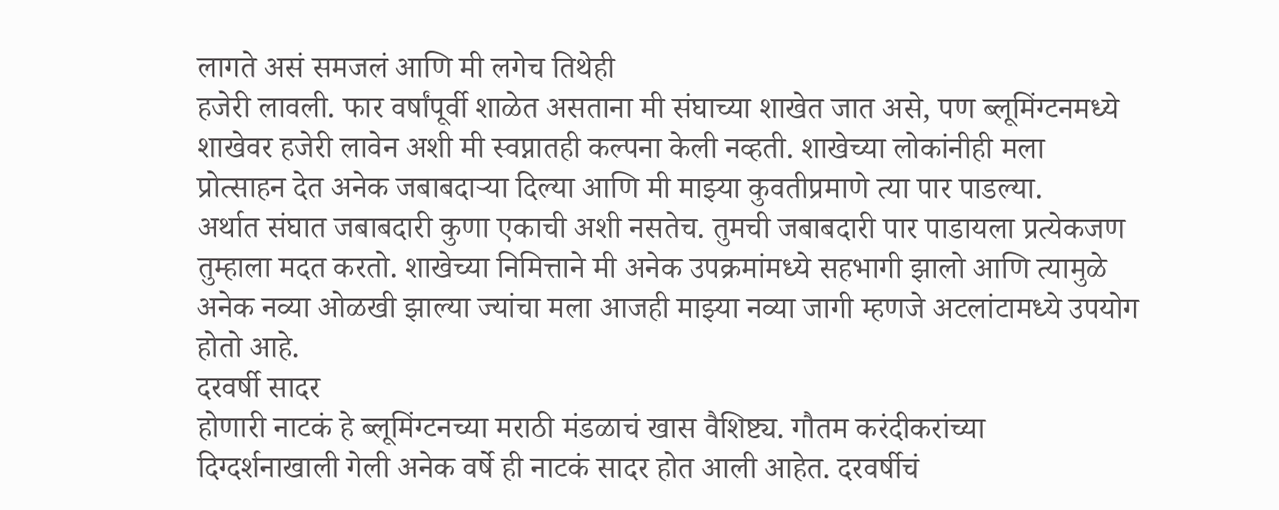लागते असं समजलं आणि मी लगेच तिथेही
हजेरी लावली. फार वर्षांपूर्वी शाळेत असताना मी संघाच्या शाखेत जात असे, पण ब्लूमिंग्टनमध्ये
शाखेवर हजेरी लावेन अशी मी स्वप्नातही कल्पना केली नव्हती. शाखेच्या लोकांनीही मला
प्रोत्साहन देत अनेक जबाबदाऱ्या दिल्या आणि मी माझ्या कुवतीप्रमाणे त्या पार पाडल्या.
अर्थात संघात जबाबदारी कुणा एकाची अशी नसतेच. तुमची जबाबदारी पार पाडायला प्रत्येकजण
तुम्हाला मदत करतो. शाखेच्या निमित्ताने मी अनेक उपक्रमांमध्ये सहभागी झालो आणि त्यामुळे
अनेक नव्या ओळखी झाल्या ज्यांचा मला आजही माझ्या नव्या जागी म्हणजे अटलांटामध्ये उपयोग
होतो आहे.
दरवर्षी सादर
होणारी नाटकं हे ब्लूमिंग्टनच्या मराठी मंडळाचं खास वैशिष्ट्य. गौतम करंदीकरांच्या
दिग्दर्शनाखाली गेली अनेक वर्षे ही नाटकं सादर होत आली आहेत. दरवर्षीचं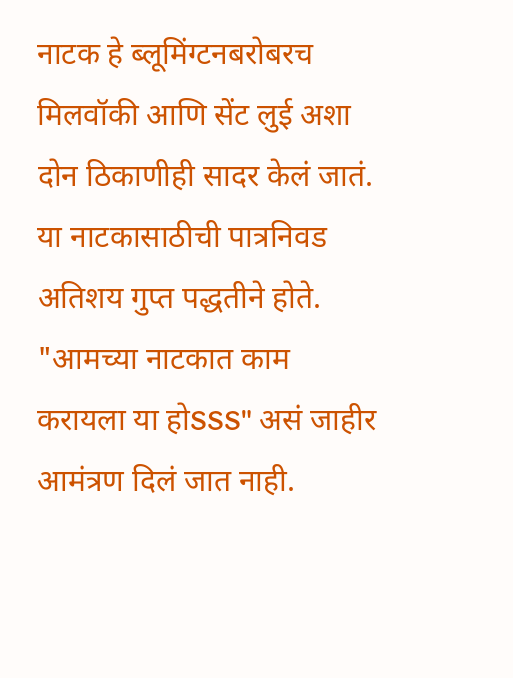नाटक हे ब्लूमिंग्टनबरोबरच
मिलवॉकी आणि सेंट लुई अशा दोन ठिकाणीही सादर केलं जातं. या नाटकासाठीची पात्रनिवड
अतिशय गुप्त पद्धतीने होते. "आमच्या नाटकात काम करायला या होSSS" असं जाहीर
आमंत्रण दिलं जात नाही.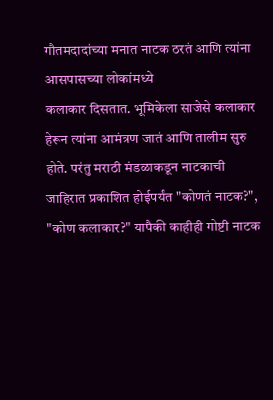गौतमदादांच्या मनात नाटक ठरतं आणि त्यांना आसपासच्या लोकांमध्ये
कलाकार दिसतात. भूमिकेला साजेसे कलाकार हेरून त्यांना आमंत्रण जातं आणि तालीम सुरु
होते. परंतु मराठी मंडळाकडून नाटकाची जाहिरात प्रकाशित होईपर्यंत "कोणतं नाटक?",
"कोण कलाकार?" यापैकी काहीही गोष्टी नाटक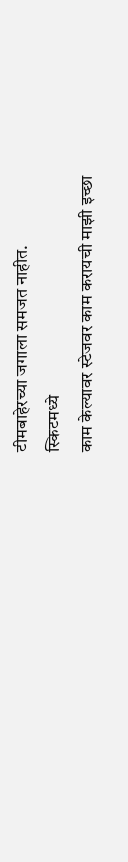टीमबाहेरच्या जगाला समजत नाहीत.
स्किटमध्ये
काम केल्यावर स्टेजवर काम करायची माझी इच्छा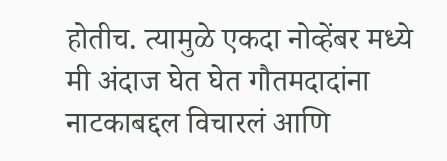होतीच. त्यामुळे एकदा नोव्हेंबर मध्ये
मी अंदाज घेत घेत गौतमदादांना नाटकाबद्दल विचारलं आणि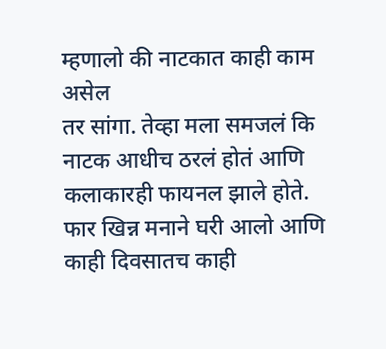म्हणालो की नाटकात काही काम असेल
तर सांगा. तेव्हा मला समजलं कि नाटक आधीच ठरलं होतं आणि कलाकारही फायनल झाले होते.
फार खिन्न मनाने घरी आलो आणि काही दिवसातच काही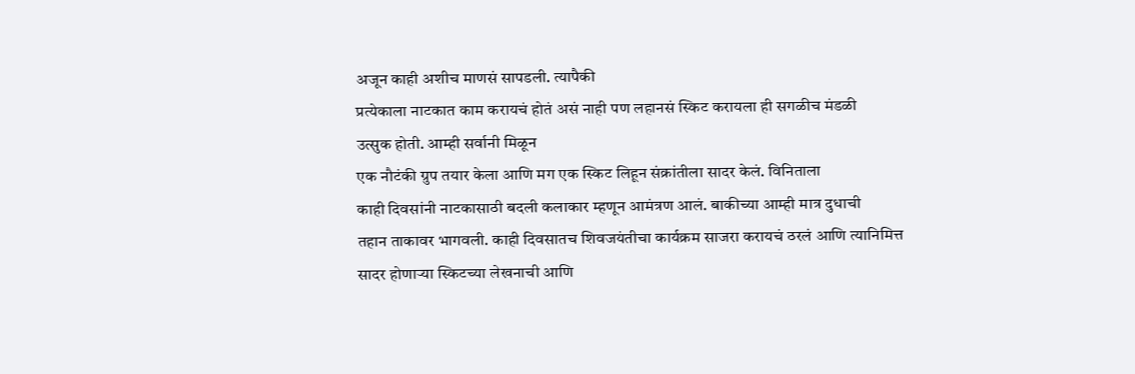अजून काही अशीच माणसं सापडली. त्यापैकी
प्रत्येकाला नाटकात काम करायचं होतं असं नाही पण लहानसं स्किट करायला ही सगळीच मंडळी
उत्सुक होती. आम्ही सर्वानी मिळून
एक नौटंकी ग्रुप तयार केला आणि मग एक स्किट लिहून संक्रांतीला सादर केलं. विनिताला
काही दिवसांनी नाटकासाठी बदली कलाकार म्हणून आमंत्रण आलं. बाकीच्या आम्ही मात्र दुधाची
तहान ताकावर भागवली. काही दिवसातच शिवजयंतीचा कार्यक्रम साजरा करायचं ठरलं आणि त्यानिमित्त
सादर होणाऱ्या स्किटच्या लेखनाची आणि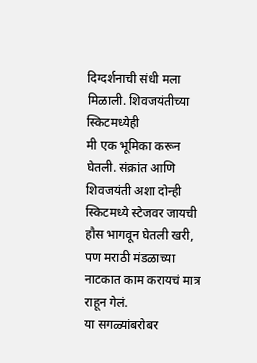दिग्दर्शनाची संधी मला मिळाली. शिवजयंतीच्या स्किटमध्येही
मी एक भूमिका करून घेतली. संक्रांत आणि शिवजयंती अशा दोन्ही स्किटमध्ये स्टेजवर जायची
हौस भागवून घेतली खरी, पण मराठी मंडळाच्या नाटकात काम करायचं मात्र राहून गेलं.
या सगळ्यांबरोबर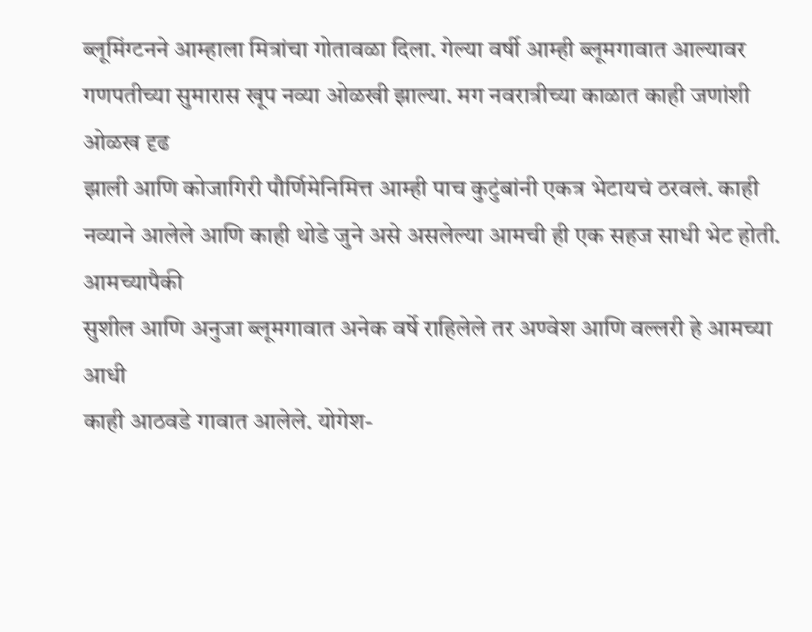ब्लूमिंग्टनने आम्हाला मित्रांचा गोतावळा दिला. गेल्या वर्षी आम्ही ब्लूमगावात आल्यावर
गणपतीच्या सुमारास खूप नव्या ओळखी झाल्या. मग नवरात्रीच्या काळात काही जणांशी ओळख दृढ
झाली आणि कोजागिरी पौर्णिमेनिमित्त आम्ही पाच कुटुंबांनी एकत्र भेटायचं ठरवलं. काही
नव्याने आलेले आणि काही थोडे जुने असे असलेल्या आमची ही एक सहज साधी भेट होती. आमच्यापैकी
सुशील आणि अनुजा ब्लूमगावात अनेक वर्षे राहिलेले तर अण्वेश आणि वल्लरी हे आमच्या आधी
काही आठवडे गावात आलेले. योगेश-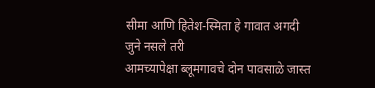सीमा आणि हितेश-स्मिता हे गावात अगदी जुने नसले तरी
आमच्यापेक्षा ब्लूमगावचे दोन पावसाळे जास्त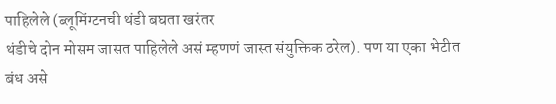पाहिलेले (ब्लूमिंग्टनची थंडी बघता खरंतर
थंडीचे दोन मोसम जासत पाहिलेले असं म्हणणं जास्त संयुक्तिक ठरेल). पण या एका भेटीत
बंध असे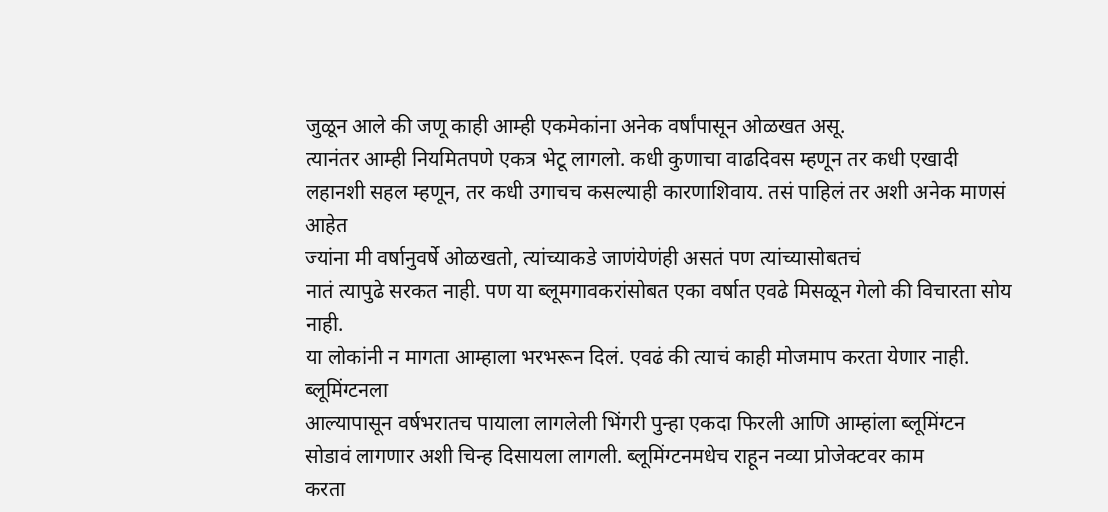जुळून आले की जणू काही आम्ही एकमेकांना अनेक वर्षांपासून ओळखत असू.
त्यानंतर आम्ही नियमितपणे एकत्र भेटू लागलो. कधी कुणाचा वाढदिवस म्हणून तर कधी एखादी
लहानशी सहल म्हणून, तर कधी उगाचच कसल्याही कारणाशिवाय. तसं पाहिलं तर अशी अनेक माणसं आहेत
ज्यांना मी वर्षानुवर्षे ओळखतो, त्यांच्याकडे जाणंयेणंही असतं पण त्यांच्यासोबतचं
नातं त्यापुढे सरकत नाही. पण या ब्लूमगावकरांसोबत एका वर्षात एवढे मिसळून गेलो की विचारता सोय नाही.
या लोकांनी न मागता आम्हाला भरभरून दिलं. एवढं की त्याचं काही मोजमाप करता येणार नाही.
ब्लूमिंग्टनला
आल्यापासून वर्षभरातच पायाला लागलेली भिंगरी पुन्हा एकदा फिरली आणि आम्हांला ब्लूमिंग्टन
सोडावं लागणार अशी चिन्ह दिसायला लागली. ब्लूमिंग्टनमधेच राहून नव्या प्रोजेक्टवर काम
करता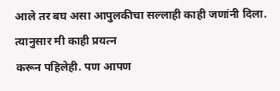आले तर बघ असा आपुलकीचा सल्लाही काही जणांनी दिला. त्यानुसार मी काही प्रयत्न
करून पहिलेही. पण आपण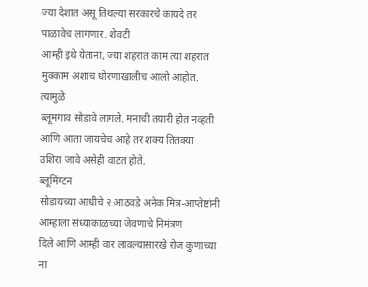ज्या देशात असू तिथल्या सरकारचे कायदे तर पाळावेच लागणार. शेवटी
आम्ही इथे येताना, ज्या शहरात काम त्या शहरात मुक्काम अशाच धोरणाखालीच आलो आहोत. त्यामुळे
ब्लूमगाव सोडावे लागले. मनाची तयारी होत नव्हती आणि आता जायचेच आहे तर शक्य तितक्या
उशिरा जावे असेही वाटत होते.
ब्लूमिंग्टन
सोडायच्या आधीचे २ आठवडे अनेक मित्र-आप्तेष्टांनी आम्हाला संध्याकाळच्या जेवणाचे निमंत्रण
दिले आणि आम्ही वार लावल्यासारखे रोज कुणाच्या ना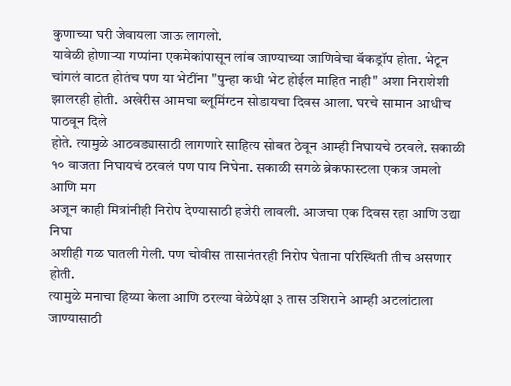कुणाच्या घरी जेवायला जाऊ लागलो.
यावेळी होणाऱ्या गप्पांना एकमेकांपासून लांब जाण्याच्या जाणिवेचा बॅकड्रॉप होता. भेटून
चांगलं वाटत होतंच पण या भेटींना "पुन्हा कधी भेट होईल माहित नाही" अशा निराशेशी
झालरही होती. अखेरीस आमचा ब्लूमिंग्टन सोडायचा दिवस आला. घरचे सामान आधीच पाठवून दिले
होते. त्यामुळे आठवड्यासाठी लागणारे साहित्य सोबत ठेवून आम्ही निघायचे ठरवले. सकाळी
१० वाजता निघायचं ठरवलं पण पाय निघेना. सकाळी सगळे ब्रेकफास्टला एकत्र जमलो आणि मग
अजून काही मित्रांनीही निरोप देण्यासाठी हजेरी लावली. आजचा एक दिवस रहा आणि उद्या निघा
अशीही गळ घातली गेली. पण चोवीस तासानंतरही निरोप घेताना परिस्थिती तीच असणार होती.
त्यामुळे मनाचा हिय्या केला आणि ठरल्या वेळेपेक्षा ३ तास उशिराने आम्ही अटलांटाला जाण्यासाठी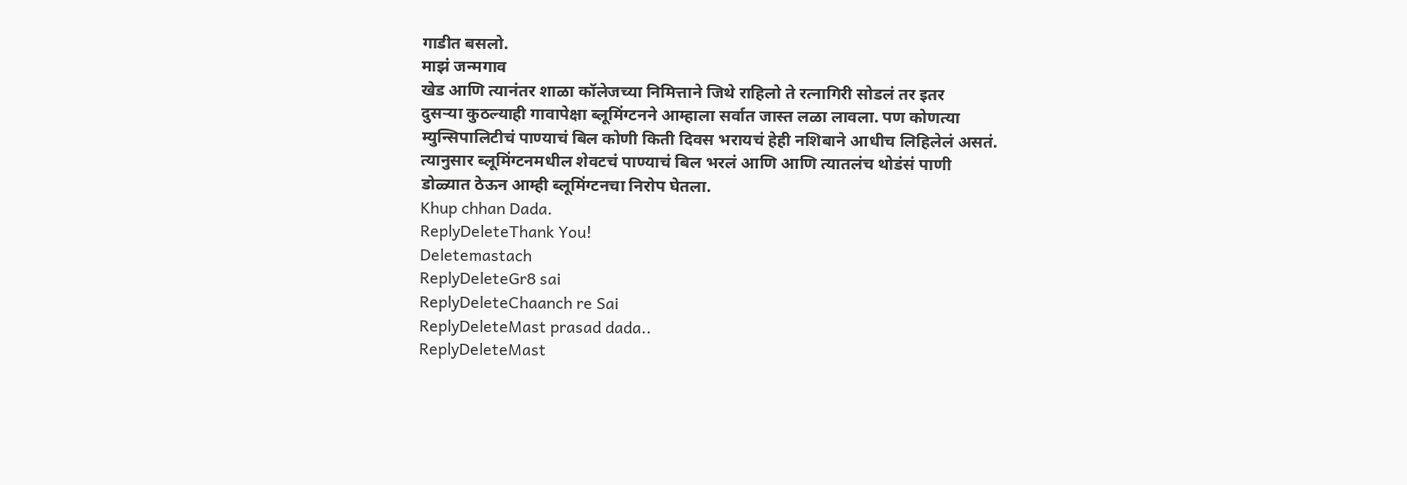गाडीत बसलो.
माझं जन्मगाव
खेड आणि त्यानंतर शाळा कॉलेजच्या निमित्ताने जिथे राहिलो ते रत्नागिरी सोडलं तर इतर
दुसऱ्या कुठल्याही गावापेक्षा ब्लूमिंग्टनने आम्हाला सर्वात जास्त लळा लावला. पण कोणत्या
म्युन्सिपालिटीचं पाण्याचं बिल कोणी किती दिवस भरायचं हेही नशिबाने आधीच लिहिलेलं असतं.
त्यानुसार ब्लूमिंग्टनमधील शेवटचं पाण्याचं बिल भरलं आणि आणि त्यातलंच थोडंसं पाणी
डोळ्यात ठेऊन आम्ही ब्लूमिंग्टनचा निरोप घेतला.
Khup chhan Dada.
ReplyDeleteThank You!
Deletemastach
ReplyDeleteGr8 sai
ReplyDeleteChaanch re Sai
ReplyDeleteMast prasad dada..
ReplyDeleteMast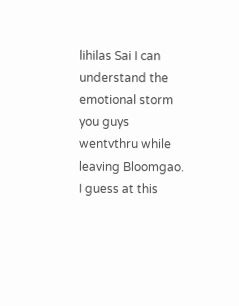lihilas Sai I can understand the emotional storm you guys wentvthru while leaving Bloomgao. I guess at this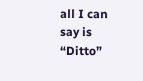all I can say is “Ditto”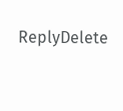ReplyDelete